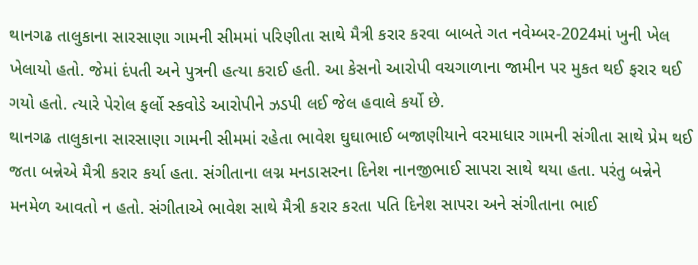થાનગઢ તાલુકાના સારસાણા ગામની સીમમાં પરિણીતા સાથે મૈત્રી કરાર કરવા બાબતે ગત નવેમ્બર-2024માં ખુની ખેલ ખેલાયો હતો. જેમાં દંપતી અને પુત્રની હત્યા કરાઈ હતી. આ કેસનો આરોપી વચગાળાના જામીન પર મુકત થઈ ફરાર થઈ ગયો હતો. ત્યારે પેરોલ ફર્લો સ્કવોડે આરોપીને ઝડપી લઈ જેલ હવાલે કર્યો છે.
થાનગઢ તાલુકાના સારસાણા ગામની સીમમાં રહેતા ભાવેશ ઘુઘાભાઈ બજાણીયાને વરમાધાર ગામની સંગીતા સાથે પ્રેમ થઈ જતા બન્નેએ મૈત્રી કરાર કર્યા હતા. સંગીતાના લગ્ન મનડાસરના દિનેશ નાનજીભાઈ સાપરા સાથે થયા હતા. પરંતુ બન્નેને મનમેળ આવતો ન હતો. સંગીતાએ ભાવેશ સાથે મૈત્રી કરાર કરતા પતિ દિનેશ સાપરા અને સંગીતાના ભાઈ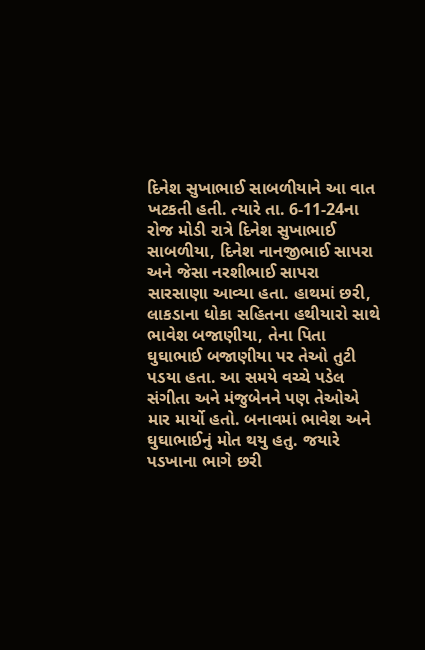દિનેશ સુખાભાઈ સાબળીયાને આ વાત ખટકતી હતી. ત્યારે તા. 6-11-24ના રોજ મોડી રાત્રે દિનેશ સુખાભાઈ સાબળીયા, દિનેશ નાનજીભાઈ સાપરા અને જેસા નરશીભાઈ સાપરા સારસાણા આવ્યા હતા. હાથમાં છરી, લાકડાના ધોકા સહિતના હથીયારો સાથે ભાવેશ બજાણીયા, તેના પિતા ઘુઘાભાઈ બજાણીયા પર તેઓ તુટી પડયા હતા. આ સમયે વચ્ચે પડેલ સંગીતા અને મંજુબેનને પણ તેઓએ માર માર્યો હતો. બનાવમાં ભાવેશ અને ઘુઘાભાઈનું મોત થયુ હતુ. જયારે પડખાના ભાગે છરી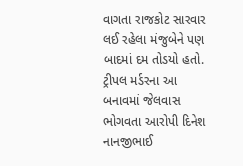વાગતા રાજકોટ સારવાર લઈ રહેલા મંજુબેને પણ બાદમાં દમ તોડયો હતો.
ટ્રીપલ મર્ડરના આ બનાવમાં જેલવાસ ભોગવતા આરોપી દિનેશ નાનજીભાઈ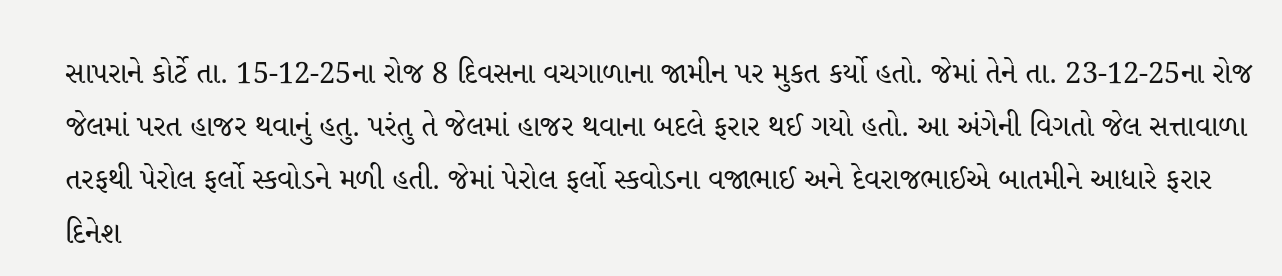સાપરાને કોર્ટે તા. 15-12-25ના રોજ 8 દિવસના વચગાળાના જામીન પર મુકત કર્યો હતો. જેમાં તેને તા. 23-12-25ના રોજ જેલમાં પરત હાજર થવાનું હતુ. પરંતુ તે જેલમાં હાજર થવાના બદલે ફરાર થઈ ગયો હતો. આ અંગેની વિગતો જેલ સત્તાવાળા તરફથી પેરોલ ફર્લો સ્કવોડને મળી હતી. જેમાં પેરોલ ફર્લો સ્કવોડના વજાભાઈ અને દેવરાજભાઈએ બાતમીને આધારે ફરાર દિનેશ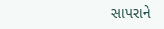સાપરાને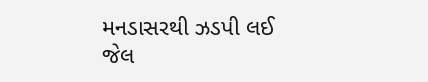મનડાસરથી ઝડપી લઈ જેલ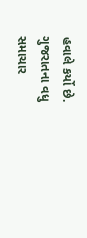હવાલે કર્યો છે.
ગુજરાતના વધુ સમાચાર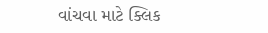વાંચવા માટે ક્લિક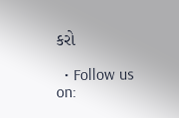કરો

  • Follow us on: